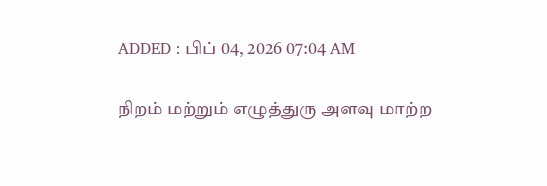ADDED : பிப் 04, 2026 07:04 AM

நிறம் மற்றும் எழுத்துரு அளவு மாற்ற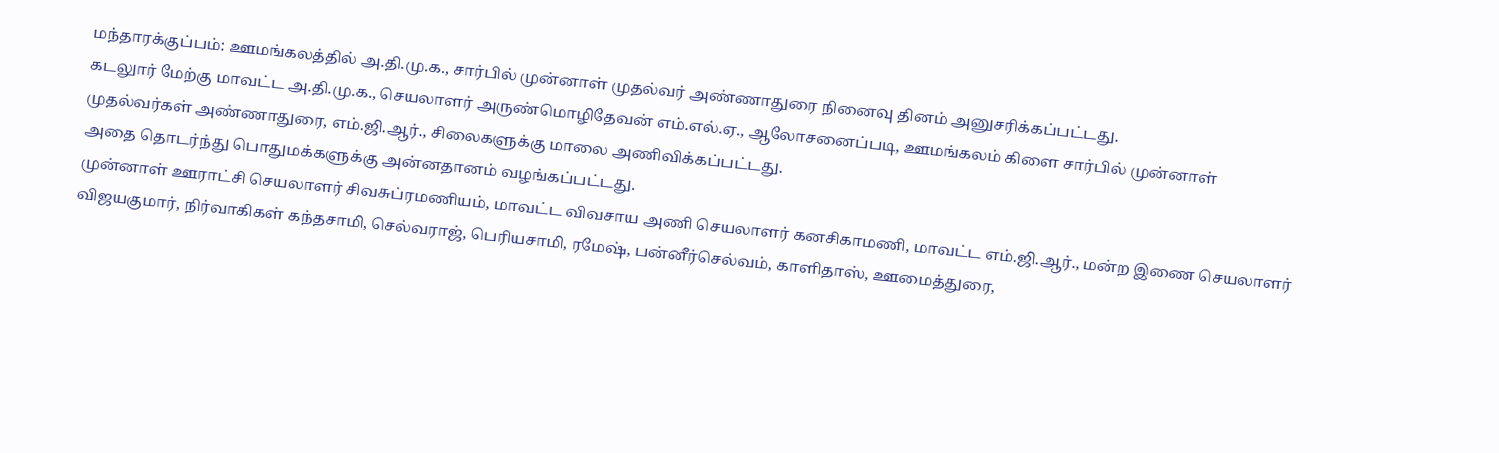மந்தாரக்குப்பம்: ஊமங்கலத்தில் அ.தி.மு.க., சார்பில் முன்னாள் முதல்வர் அண்ணாதுரை நினைவு தினம் அனுசரிக்கப்பட்டது.
கடலுார் மேற்கு மாவட்ட அ.தி.மு.க., செயலாளர் அருண்மொழிதேவன் எம்.எல்.ஏ., ஆலோசனைப்படி, ஊமங்கலம் கிளை சார்பில் முன்னாள் முதல்வர்கள் அண்ணாதுரை, எம்.ஜி.ஆர்., சிலைகளுக்கு மாலை அணிவிக்கப்பட்டது.
அதை தொடர்ந்து பொதுமக்களுக்கு அன்னதானம் வழங்கப்பட்டது.
முன்னாள் ஊராட்சி செயலாளர் சிவசுப்ரமணியம், மாவட்ட விவசாய அணி செயலாளர் கனசிகாமணி, மாவட்ட எம்.ஜி.ஆர்., மன்ற இணை செயலாளர் விஜயகுமார், நிர்வாகிகள் கந்தசாமி, செல்வராஜ், பெரியசாமி, ரமேஷ், பன்னீர்செல்வம், காளிதாஸ், ஊமைத்துரை,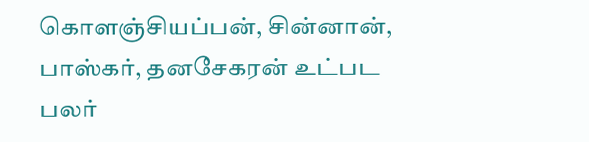கொளஞ்சியப்பன், சின்னான், பாஸ்கர், தனசேகரன் உட்பட பலர்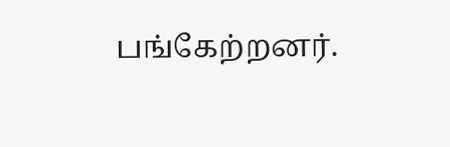பங்கேற்றனர்.